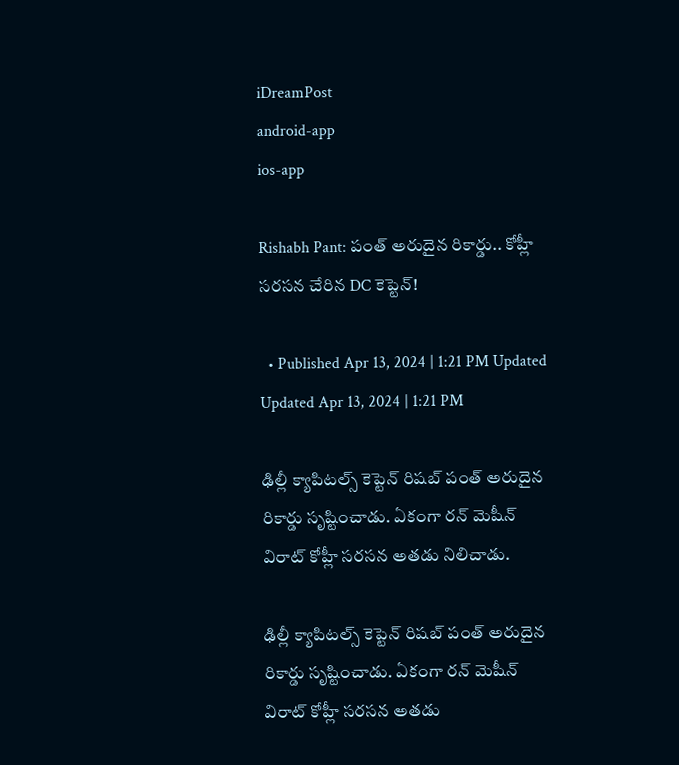iDreamPost
android-app
ios-app

Rishabh Pant: పంత్ అరుదైన రికార్డు.. కోహ్లీ సరసన చేరిన DC కెప్టెన్!

  • Published Apr 13, 2024 | 1:21 PM Updated Updated Apr 13, 2024 | 1:21 PM

ఢిల్లీ క్యాపిటల్స్ కెప్టెన్ రిషబ్ పంత్ అరుదైన రికార్డు సృష్టించాడు. ఏకంగా రన్ మెషీన్ విరాట్ కోహ్లీ సరసన అతడు నిలిచాడు.

ఢిల్లీ క్యాపిటల్స్ కెప్టెన్ రిషబ్ పంత్ అరుదైన రికార్డు సృష్టించాడు. ఏకంగా రన్ మెషీన్ విరాట్ కోహ్లీ సరసన అతడు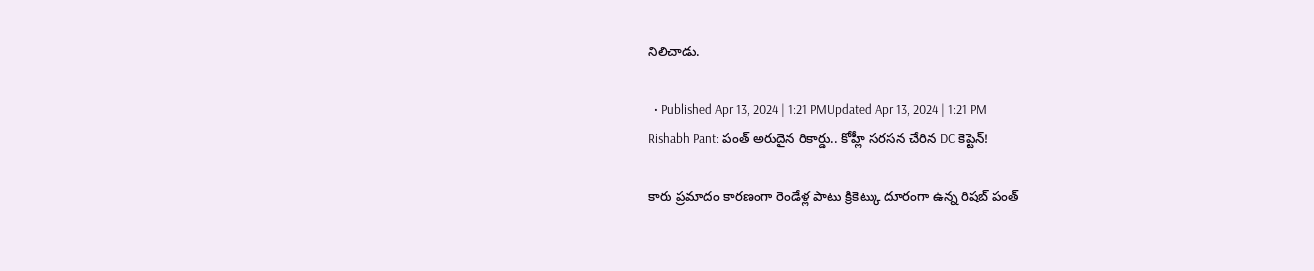నిలిచాడు.

  • Published Apr 13, 2024 | 1:21 PMUpdated Apr 13, 2024 | 1:21 PM
Rishabh Pant: పంత్ అరుదైన రికార్డు.. కోహ్లీ సరసన చేరిన DC కెప్టెన్!

కారు ప్రమాదం కారణంగా రెండేళ్ల పాటు క్రికెట్కు దూరంగా ఉన్న రిషబ్ పంత్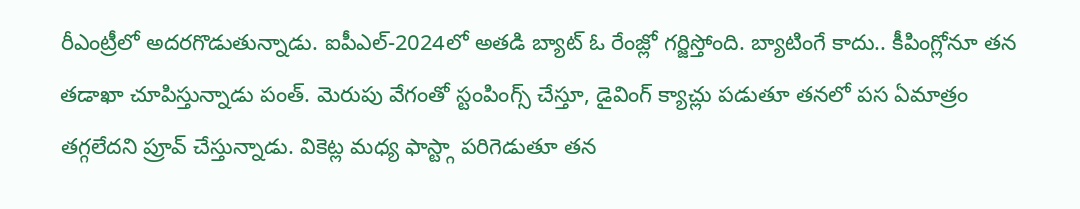రీఎంట్రీలో అదరగొడుతున్నాడు. ఐపీఎల్-2024లో అతడి బ్యాట్ ఓ రేంజ్లో గర్జిస్తోంది. బ్యాటింగే కాదు.. కీపింగ్లోనూ తన తడాఖా చూపిస్తున్నాడు పంత్. మెరుపు వేగంతో స్టంపింగ్స్ చేస్తూ, డైవింగ్ క్యాచ్లు పడుతూ తనలో పస ఏమాత్రం తగ్గలేదని ప్రూవ్ చేస్తున్నాడు. వికెట్ల మధ్య ఫాస్ట్గా పరిగెడుతూ తన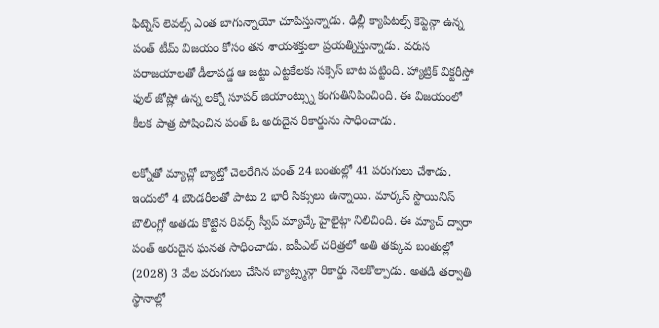ఫిట్నెస్ లెవల్స్ ఎంత బాగున్నాయో చూపిస్తున్నాడు. ఢిల్లీ క్యాపిటల్స్ కెప్టెన్గా ఉన్న పంత్ టీమ్ విజయం కోసం తన శాయశక్తులా ప్రయత్నిస్తున్నాడు. వరుస పరాజయాలతో డీలాపడ్డ ఆ జట్టు ఎట్టకేలకు సక్సెస్ బాట పట్టింది. హ్యాట్రిక్ విక్టరీస్తో ఫుల్ జోష్లో ఉన్న లక్నో సూపర్ జియాంట్స్ను కంగుతినిపించింది. ఈ విజయంలో కీలక పాత్ర పోషించిన పంత్ ఓ అరుదైన రికార్డును సాధించాడు.

లక్నోతో మ్యాచ్లో బ్యాట్తో చెలరేగిన పంత్ 24 బంతుల్లో 41 పరుగులు చేశాడు. ఇందులో 4 బౌండరీలతో పాటు 2 భారీ సిక్సులు ఉన్నాయి. మార్కస్ స్టొయినిస్ బౌలింగ్లో అతడు కొట్టిన రివర్స్ స్వీప్ మ్యాచ్కే హైలైట్గా నిలిచింది. ఈ మ్యాచ్ ద్వారా పంత్ అరుదైన ఘనత సాధించాడు. ఐపీఎల్ చరిత్రలో అతి తక్కువ బంతుల్లో (2028) 3 వేల పరుగులు చేసిన బ్యాట్స్మన్గా రికార్డు నెలకొల్పాడు. అతడి తర్వాతి స్థానాల్లో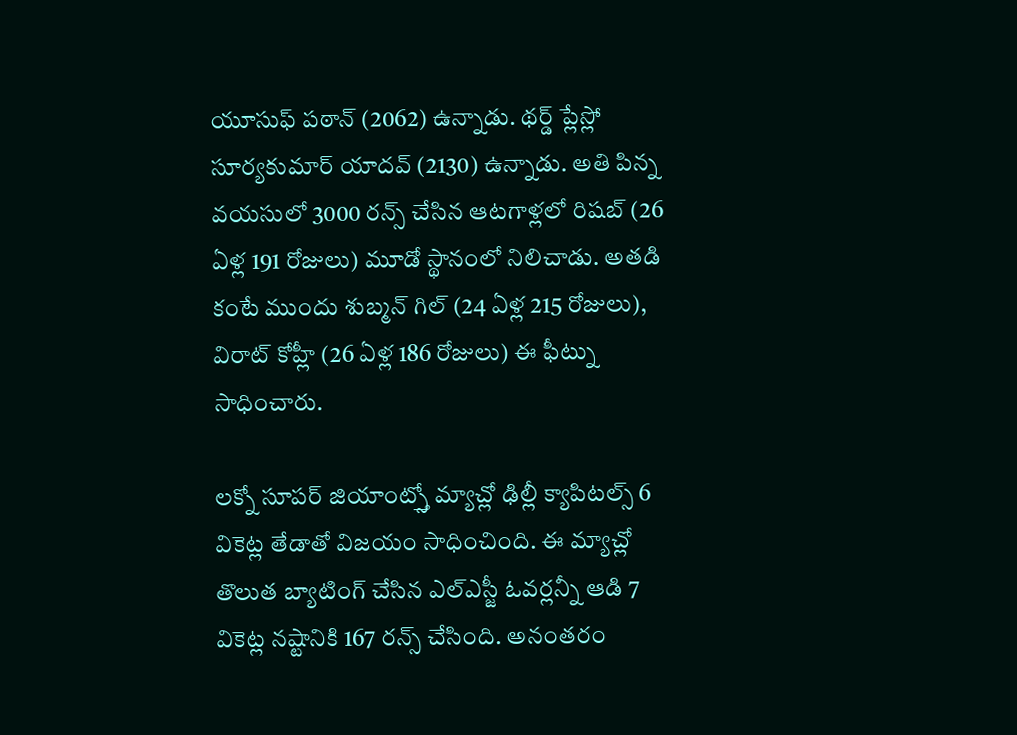యూసుఫ్ పఠాన్ (2062) ఉన్నాడు. థర్డ్ ప్లేస్లో సూర్యకుమార్ యాదవ్ (2130) ఉన్నాడు. అతి పిన్న వయసులో 3000 రన్స్ చేసిన ఆటగాళ్లలో రిషబ్ (26 ఏళ్ల 191 రోజులు) మూడో స్థానంలో నిలిచాడు. అతడి కంటే ముందు శుబ్మన్ గిల్ (24 ఏళ్ల 215 రోజులు), విరాట్ కోహ్లీ (26 ఏళ్ల 186 రోజులు) ఈ ఫీట్ను సాధించారు.

లక్నో సూపర్ జియాంట్స్తో మ్యాచ్లో ఢిల్లీ క్యాపిటల్స్ 6 వికెట్ల తేడాతో విజయం సాధించింది. ఈ మ్యాచ్లో తొలుత బ్యాటింగ్ చేసిన ఎల్ఎస్జీ ఓవర్లన్నీ ఆడి 7 వికెట్ల నష్టానికి 167 రన్స్ చేసింది. అనంతరం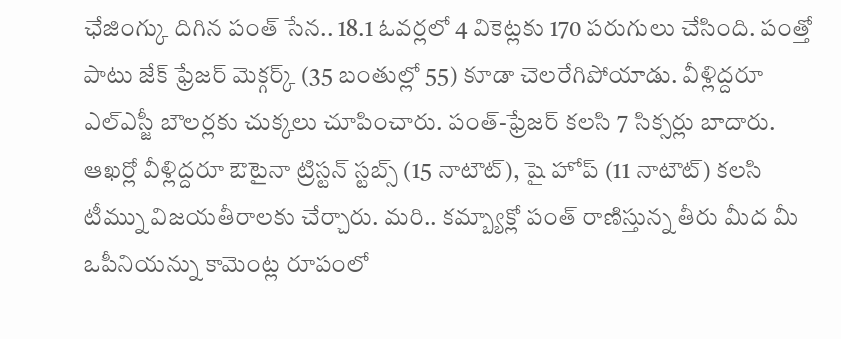ఛేజింగ్కు దిగిన పంత్ సేన.. 18.1 ఓవర్లలో 4 వికెట్లకు 170 పరుగులు చేసింది. పంత్తో పాటు జేక్ ఫ్రేజర్ మెక్గర్క్ (35 బంతుల్లో 55) కూడా చెలరేగిపోయాడు. వీళ్లిద్దరూ ఎల్ఎస్జీ బౌలర్లకు చుక్కలు చూపించారు. పంత్-ఫ్రేజర్ కలసి 7 సిక్సర్లు బాదారు. ఆఖర్లో వీళ్లిద్దరూ ఔటైనా ట్రిస్టన్ స్టబ్స్ (15 నాటౌట్), షై హోప్ (11 నాటౌట్) కలసి టీమ్ను విజయతీరాలకు చేర్చారు. మరి.. కమ్బ్యాక్లో పంత్ రాణిస్తున్న తీరు మీద మీ ఒపీనియన్ను కామెంట్ల రూపంలో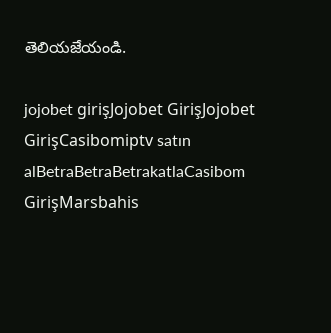తెలియజేయండి.

jojobet girişJojobet GirişJojobet GirişCasibomiptv satın alBetraBetraBetrakatlaCasibom GirişMarsbahis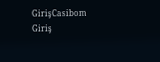GirişCasibom Giriş